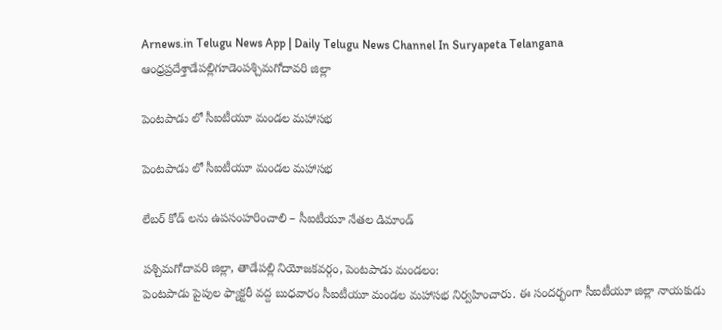Arnews.in Telugu News App | Daily Telugu News Channel In Suryapeta Telangana
ఆంధ్రప్రదేశ్తాడేపల్లిగూడెంపశ్చిమగోదావరి జిల్లా

పెంటపాడు లో సీఐటీయూ మండల మహాసభ

పెంటపాడు లో సీఐటీయూ మండల మహాసభ

లేబర్ కోడ్ లను ఉపసంహరించాలి – సీఐటీయూ నేతల డిమాండ్

పశ్చిమగోదావరి జిల్లా, తాడేపల్లి నియోజకవర్గం, పెంటపాడు మండలం:
పెంటపాడు పైపుల ఫ్యాక్టరీ వద్ద బుధవారం సీఐటీయూ మండల మహాసభ నిర్వహించారు. ఈ సందర్భంగా సీఐటీయూ జిల్లా నాయకుడు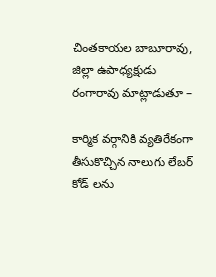చింతకాయల బాబూరావు, జిల్లా ఉపాధ్యక్షుడు రంగారావు మాట్లాడుతూ –

కార్మిక వర్గానికి వ్యతిరేకంగా తీసుకొచ్చిన నాలుగు లేబర్ కోడ్ లను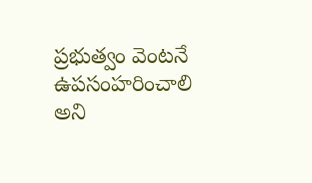ప్రభుత్వం వెంటనే ఉపసంహరించాలి అని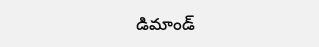డిమాండ్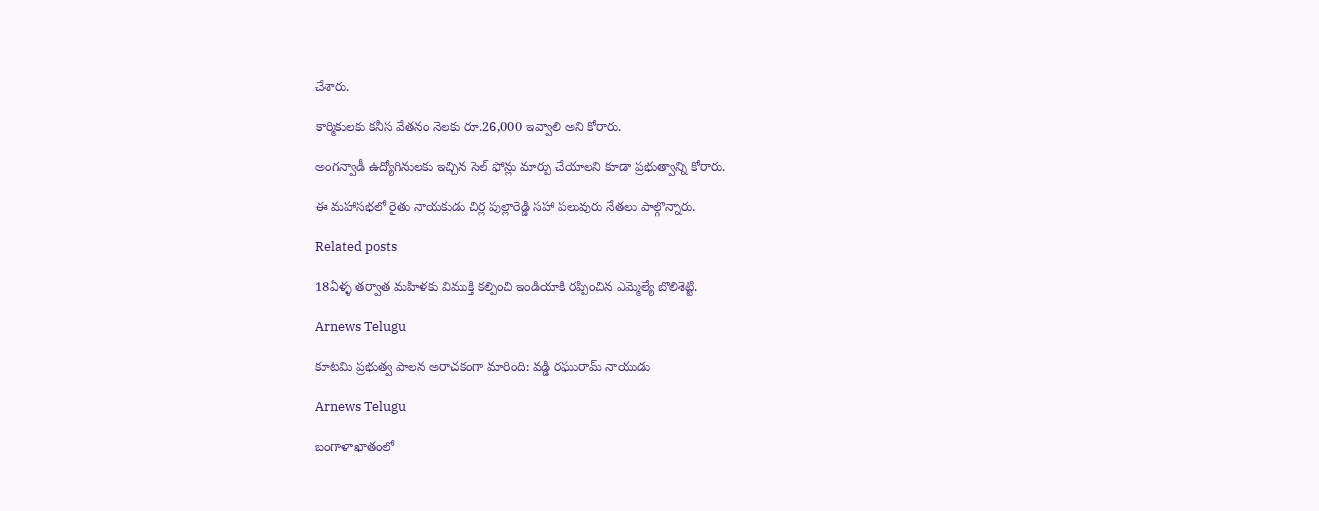చేశారు.

కార్మికులకు కనీస వేతనం నెలకు రూ.26,000 ఇవ్వాలి అని కోరారు.

అంగన్వాడీ ఉద్యోగినులకు ఇచ్చిన సెల్ ఫోన్లు మార్పు చేయాలని కూడా ప్రభుత్వాన్ని కోరారు.

ఈ మహాసభలో రైతు నాయకుడు చిర్ల పుల్లారెడ్డి సహా పలువురు నేతలు పాల్గొన్నారు.

Related posts

18ఏళ్ళ తర్వాత మహిళకు విముక్తి కల్పించి ఇండియాకి రప్పించిన ఎమ్మెల్యే బొలిశెట్టి.

Arnews Telugu

కూటమి ప్రభుత్వ పాలన అరాచకంగా మారింది: వడ్డి రఘురామ్ నాయుడు

Arnews Telugu

బంగాళాఖాతంలో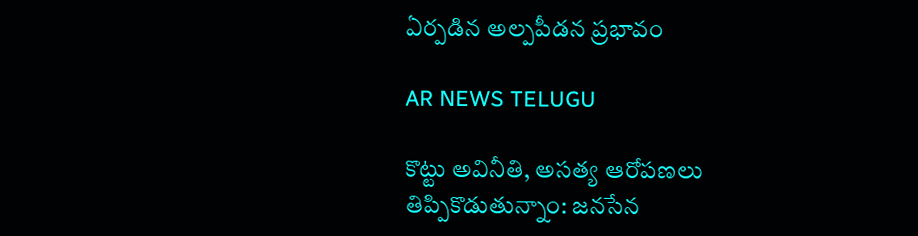ఏర్పడిన అల్పపీడన ప్రభావం

AR NEWS TELUGU

కొట్టు అవినీతి, అసత్య ఆరోపణలు తిప్పికొడుతున్నాం: జనసేన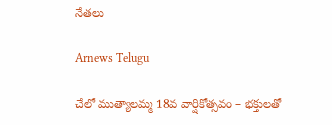నేతలు

Arnews Telugu

చేలో ముత్యాలమ్మ 18వ వార్షికోత్సవం – భక్తులతో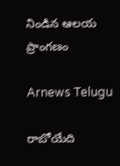నిండిన ఆలయ ప్రాంగణం

Arnews Telugu

రాబోయేది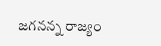జగనన్న రాజ్యం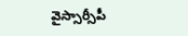వైస్సార్సీపీ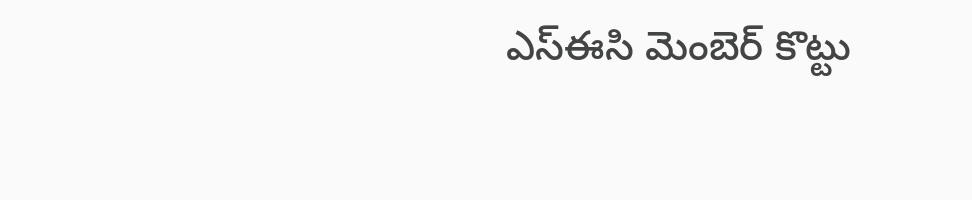ఎస్ఈసి మెంబెర్ కొట్టు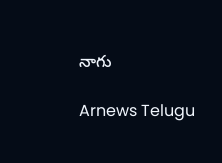నాగు

Arnews Telugu